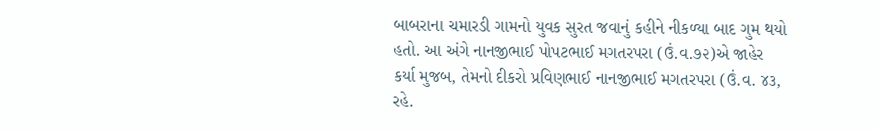બાબરાના ચમારડી ગામનો યુવક સુરત જવાનું કહીને નીકળ્યા બાદ ગુમ થયો હતો. આ અંગે નાનજીભાઈ પોપટભાઈ મગતરપરા (ઉં.વ.૭૨)એ જાહેર કર્યા મુજબ, તેમનો દીકરો પ્રવિણભાઈ નાનજીભાઈ મગતરપરા (ઉં.વ. ૪૩, રહે.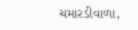ચમારડીવાળા,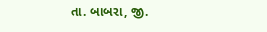તા. બાબરા, જી.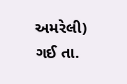અમરેલી) ગઈ તા.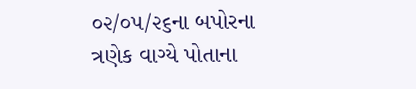૦૨/૦૫/૨૬ના બપોરના ત્રણેક વાગ્યે પોતાના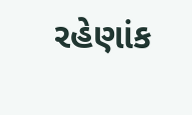રહેણાંક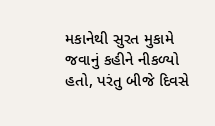મકાનેથી સુરત મુકામે જવાનું કહીને નીકળ્યો હતો, પરંતુ બીજે દિવસે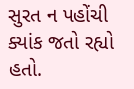સુરત ન પહોંચી ક્યાંક જતો રહ્યો હતો.